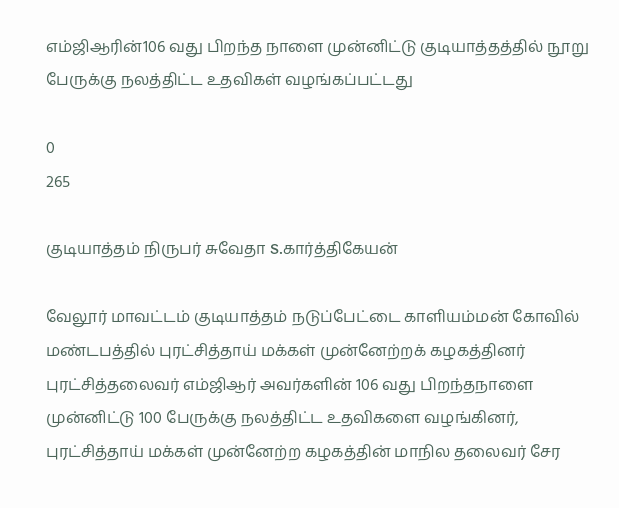எம்ஜிஆரின்106 வது பிறந்த நாளை முன்னிட்டு குடியாத்தத்தில் நூறு பேருக்கு நலத்திட்ட உதவிகள் வழங்கப்பட்டது

0
265

குடியாத்தம் நிருபர் சுவேதா S.கார்த்திகேயன்

வேலூர் மாவட்டம் குடியாத்தம் நடுப்பேட்டை காளியம்மன் கோவில் மண்டபத்தில் புரட்சித்தாய் மக்கள் முன்னேற்றக் கழகத்தினர் புரட்சித்தலைவர் எம்ஜிஆர் அவர்களின் 106 வது பிறந்தநாளை முன்னிட்டு 100 பேருக்கு நலத்திட்ட உதவிகளை வழங்கினர், புரட்சித்தாய் மக்கள் முன்னேற்ற கழகத்தின் மாநில தலைவர் சேர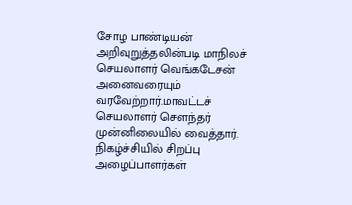சோழ பாண்டியன் அறிவுறுத்தலின்படி மாநிலச் செயலாளர் வெங்கடேசன் அனைவரையும் வரவேற்றார்.மாவட்டச் செயலாளர் சௌந்தர் முன்னிலையில் வைத்தார்.
நிகழ்ச்சியில் சிறப்பு அழைப்பாளர்கள்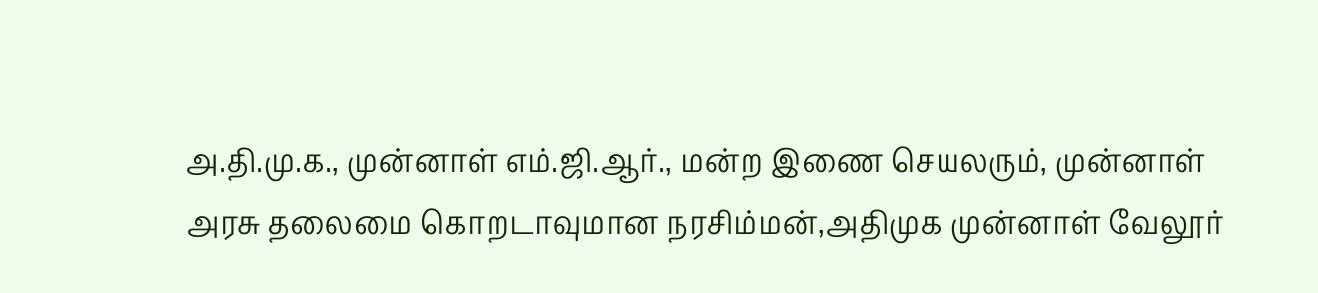அ.தி.மு.க., முன்னாள் எம்.ஜி.ஆர்., மன்ற இணை செயலரும், முன்னாள் அரசு தலைமை கொறடாவுமான நரசிம்மன்,அதிமுக முன்னாள் வேலூர்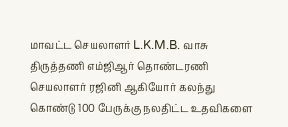மாவட்ட செயலாளர் L.K.M.B. வாசு திருத்தணி எம்ஜிஆர் தொண்டரணி செயலாளர் ரஜினி ஆகியோர் கலந்து கொண்டு 100 பேருக்கு நலதிட்ட உதவிகளை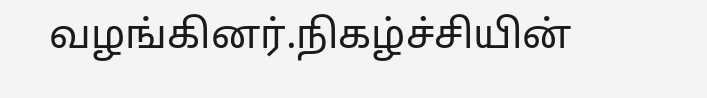வழங்கினர்.நிகழ்ச்சியின்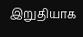இறுதியாக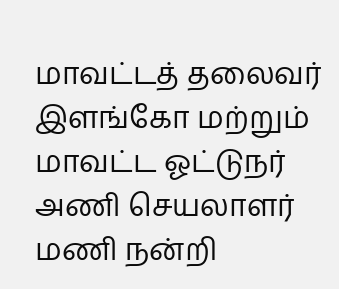மாவட்டத் தலைவர் இளங்கோ மற்றும் மாவட்ட ஓட்டுநர் அணி செயலாளர் மணி நன்றி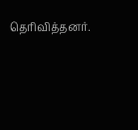தெரிவித்தனர்.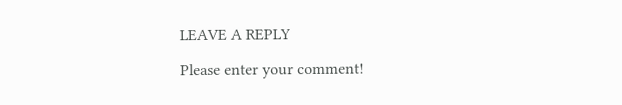LEAVE A REPLY

Please enter your comment!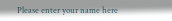Please enter your name here